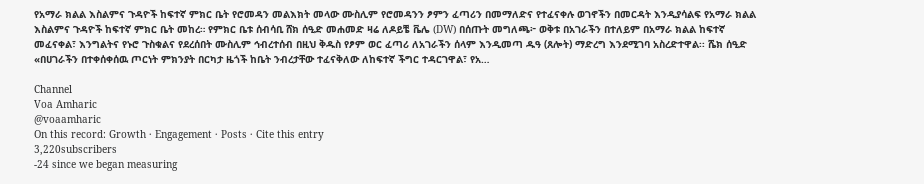የአማራ ክልል እስልምና ጉዳዮች ከፍተኛ ምክር ቤት የሮመዳን መልእክት መላው ሙስሊም የሮመዳንን ፆምን ፈጣሪን በመማለድና የተፈናቀሉ ወገኖችን በመርዳት እንዲያሳልፍ የአማራ ክልል እስልምና ጉዳዮች ከፍተኛ ምክር ቤት መከረ። የምክር ቤቱ ሰብሳቢ ሸክ ሰዒድ መሐመድ ዛሬ ለዶይቼ ቬሌ (DW) በሰጡት መግለጫ፦ ወቅቱ በአገራችን በተለይም በአማራ ክልል ከፍተኛ መፈናቀል፣ እንግልትና የኑሮ ጉስቁልና የደረሰበት ሙስሊም ኅብረተሰብ በዚህ ቅዱስ የፆም ወር ፈጣሪ ለአገራችን ሰላም እንዲመጣ ዱዓ (ጸሎት) ማድረግ እንደሚገባ አስረድተዋል፡፡ ሼክ ሰዒድ «በሀገራችን በተቀሰቀሰዉ ጦርነት ምክንያት በርካታ ዜጎች ከቤት ንብረታቸው ተፈናቅለው ለከፍተኛ ችግር ተዳርገዋል፣ የአ…

Channel
Voa Amharic
@voaamharic
On this record: Growth · Engagement · Posts · Cite this entry
3,220subscribers
-24 since we began measuring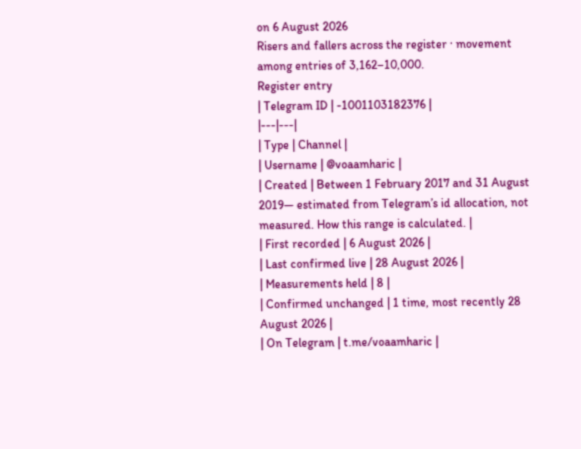on 6 August 2026
Risers and fallers across the register · movement among entries of 3,162–10,000.
Register entry
| Telegram ID | -1001103182376 |
|---|---|
| Type | Channel |
| Username | @voaamharic |
| Created | Between 1 February 2017 and 31 August 2019— estimated from Telegram’s id allocation, not measured. How this range is calculated. |
| First recorded | 6 August 2026 |
| Last confirmed live | 28 August 2026 |
| Measurements held | 8 |
| Confirmed unchanged | 1 time, most recently 28 August 2026 |
| On Telegram | t.me/voaamharic |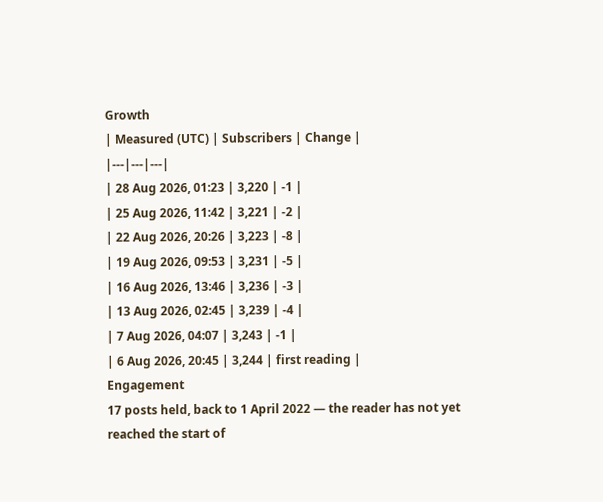Growth
| Measured (UTC) | Subscribers | Change |
|---|---|---|
| 28 Aug 2026, 01:23 | 3,220 | -1 |
| 25 Aug 2026, 11:42 | 3,221 | -2 |
| 22 Aug 2026, 20:26 | 3,223 | -8 |
| 19 Aug 2026, 09:53 | 3,231 | -5 |
| 16 Aug 2026, 13:46 | 3,236 | -3 |
| 13 Aug 2026, 02:45 | 3,239 | -4 |
| 7 Aug 2026, 04:07 | 3,243 | -1 |
| 6 Aug 2026, 20:45 | 3,244 | first reading |
Engagement
17 posts held, back to 1 April 2022 — the reader has not yet reached the start of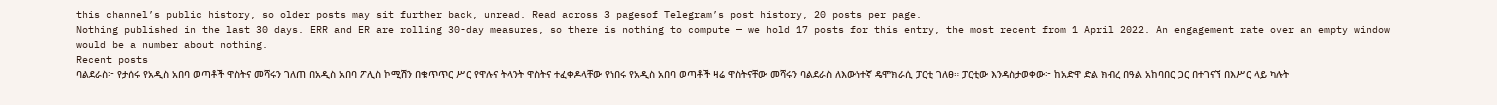this channel’s public history, so older posts may sit further back, unread. Read across 3 pagesof Telegram’s post history, 20 posts per page.
Nothing published in the last 30 days. ERR and ER are rolling 30-day measures, so there is nothing to compute — we hold 17 posts for this entry, the most recent from 1 April 2022. An engagement rate over an empty window would be a number about nothing.
Recent posts
ባልደራስ፦ የታሰሩ የአዲስ አበባ ወጣቶች ዋስትና መሻሩን ገለጠ በአዲስ አበባ ፖሊስ ኮሚሽን በቁጥጥር ሥር የዋሉና ትላንት ዋስትና ተፈቀዶላቸው የነበሩ የአዲስ አበባ ወጣቶች ዛሬ ዋስትናቸው መሻሩን ባልደራስ ለእውነተኛ ዴሞክራሲ ፓርቲ ገለፀ። ፓርቲው እንዳስታወቀው፦ ከአድዋ ድል ክብረ በዓል አከባበር ጋር በተገናኘ በእሥር ላይ ካሉት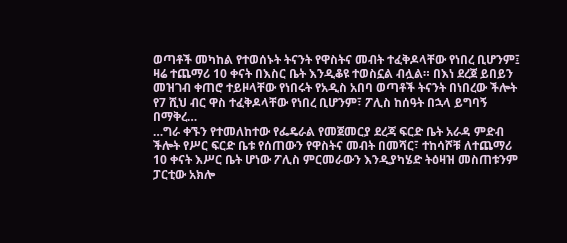ወጣቶች መካከል የተወሰኑት ትናንት የዋስትና መብት ተፈቅዶላቸው የነበረ ቢሆንም፤ ዛሬ ተጨማሪ 10 ቀናት በእስር ቤት እንዲቆዩ ተወስኗል ብሏል። በእነ ደረጀ ይበይን መዝገብ ቀጠሮ ተይዞላቸው የነበሩት የአዲስ አበባ ወጣቶች ትናንት በነበረው ችሎት የ7 ሺህ ብር ዋስ ተፈቅዶላቸው የነበረ ቢሆንም፣ ፖሊስ ከሰዓት በኋላ ይግባኝ በማቅረ…
…ግራ ቀኙን የተመለከተው የፌዴራል የመጀመርያ ደረጃ ፍርድ ቤት አራዳ ምድብ ችሎት የሥር ፍርድ ቤቱ የሰጠውን የዋስትና መብት በመሻር፣ ተከሳሾቹ ለተጨማሪ 10 ቀናት እሥር ቤት ሆነው ፖሊስ ምርመራውን እንዲያካሄድ ትዕዛዝ መስጠቱንም ፓርቲው አክሎ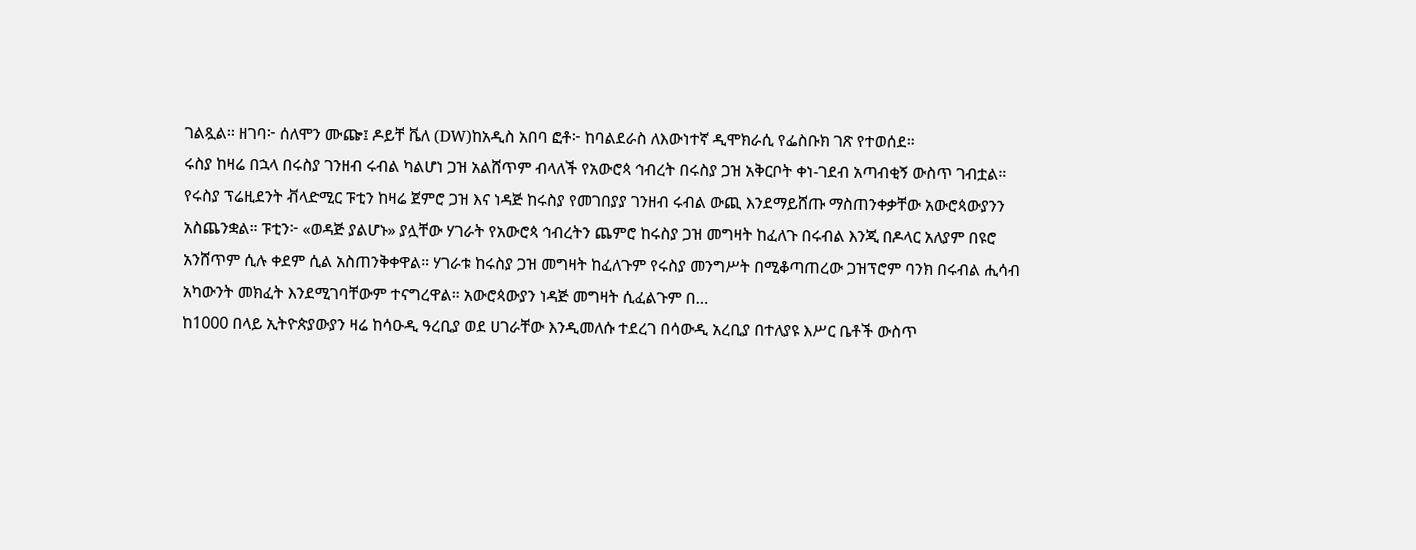ገልጿል፡፡ ዘገባ፦ ሰለሞን ሙጬ፤ ዶይቸ ቬለ (DW)ከአዲስ አበባ ፎቶ፦ ከባልደራስ ለእውነተኛ ዲሞክራሲ የፌስቡክ ገጽ የተወሰደ።
ሩስያ ከዛሬ በኋላ በሩስያ ገንዘብ ሩብል ካልሆነ ጋዝ አልሸጥም ብላለች የአውሮጳ ኅብረት በሩስያ ጋዝ አቅርቦት ቀነ-ገደብ አጣብቂኝ ውስጥ ገብቷል። የሩስያ ፕሬዚደንት ቭላድሚር ፑቲን ከዛሬ ጀምሮ ጋዝ እና ነዳጅ ከሩስያ የመገበያያ ገንዘብ ሩብል ውጪ እንደማይሸጡ ማስጠንቀቃቸው አውሮጳውያንን አስጨንቋል። ፑቲን፦ «ወዳጅ ያልሆኑ» ያሏቸው ሃገራት የአውሮጳ ኅብረትን ጨምሮ ከሩስያ ጋዝ መግዛት ከፈለጉ በሩብል እንጂ በዶላር አለያም በዩሮ አንሸጥም ሲሉ ቀደም ሲል አስጠንቅቀዋል። ሃገራቱ ከሩስያ ጋዝ መግዛት ከፈለጉም የሩስያ መንግሥት በሚቆጣጠረው ጋዝፕሮም ባንክ በሩብል ሒሳብ አካውንት መክፈት እንደሚገባቸውም ተናግረዋል። አውሮጳውያን ነዳጅ መግዛት ሲፈልጉም በ…
ከ1000 በላይ ኢትዮጵያውያን ዛሬ ከሳዑዲ ዓረቢያ ወደ ሀገራቸው እንዲመለሱ ተደረገ በሳውዲ አረቢያ በተለያዩ እሥር ቤቶች ውስጥ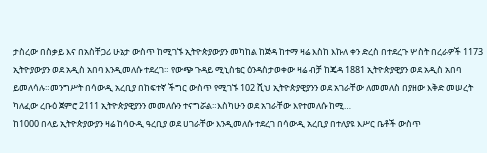ታስረው በስቃይ እና በአስቸጋሪ ሁኔታ ውስጥ ከሚገኙ ኢትዮጵያውያን መካከል ከጅዳ ከተማ ዛሬ እስከ እኩለ ቀን ድረስ በተደረጉ ሦስት በረራዎች 1173 ኢትዮያውያን ወደ አዲስ አበባ እንዲመለሱ ተደረገ። የውጭ ጉዳይ ሚኒስቴር ዕንዳስታወቀው ዛሬ ብቻ ከጄዳ 1881 ኢትዮጵያዊያን ወደ አዲስ አበባ ይመለሳሉ።መንግሥት በሳውዲ አረቢያ በከፍተኛ ችግር ውስጥ የሚገኙ 102 ሺህ ኢትዮጵያዊያንን ወደ አገራቸው ለመመለስ በያዘው እቅድ መሠረት ካለፈው ረቡዕ ጀምሮ 2111 ኢትዮጵያዊያንን መመለሱን ተናግሯል።እስካሁን ወደ አገራቸው እየተመለሱ ከሚ…
ከ1000 በላይ ኢትዮጵያውያን ዛሬ ከሳዑዲ ዓረቢያ ወደ ሀገራቸው እንዲመለሱ ተደረገ በሳውዲ አረቢያ በተለያዩ እሥር ቤቶች ውስጥ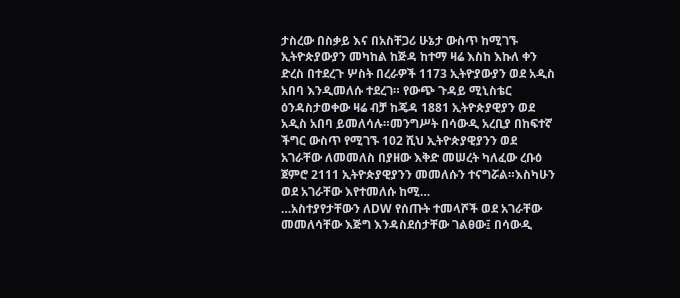ታስረው በስቃይ እና በአስቸጋሪ ሁኔታ ውስጥ ከሚገኙ ኢትዮጵያውያን መካከል ከጅዳ ከተማ ዛሬ እስከ እኩለ ቀን ድረስ በተደረጉ ሦስት በረራዎች 1173 ኢትዮያውያን ወደ አዲስ አበባ እንዲመለሱ ተደረገ። የውጭ ጉዳይ ሚኒስቴር ዕንዳስታወቀው ዛሬ ብቻ ከጄዳ 1881 ኢትዮጵያዊያን ወደ አዲስ አበባ ይመለሳሉ።መንግሥት በሳውዲ አረቢያ በከፍተኛ ችግር ውስጥ የሚገኙ 102 ሺህ ኢትዮጵያዊያንን ወደ አገራቸው ለመመለስ በያዘው እቅድ መሠረት ካለፈው ረቡዕ ጀምሮ 2111 ኢትዮጵያዊያንን መመለሱን ተናግሯል።እስካሁን ወደ አገራቸው እየተመለሱ ከሚ…
…አስተያየታቸውን ለDW የሰጡት ተመላሾች ወደ አገራቸው መመለሳቸው እጅግ እንዳስደሰታቸው ገልፀው፤ በሳውዲ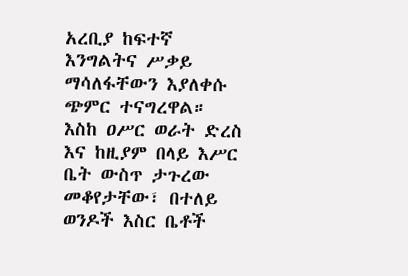አረቢያ ከፍተኛ እንግልትና ሥቃይ ማሳለፋቸውን እያለቀሱ ጭምር ተናግረዋል። እስከ ዐሥር ወራት ድረስ እና ከዚያም በላይ እሥር ቤት ውስጥ ታጉረው መቆየታቸው፣ በተለይ ወንዶች እስር ቤቶች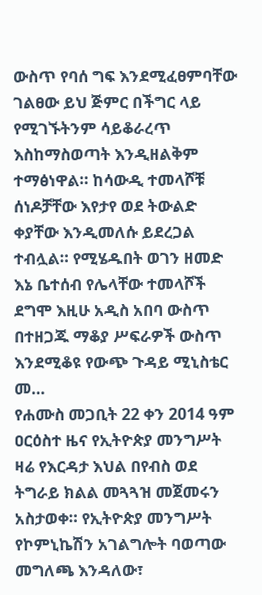ውስጥ የባሰ ግፍ እንደሚፈፀምባቸው ገልፀው ይህ ጅምር በችግር ላይ የሚገኙትንም ሳይቆራረጥ እስከማስወጣት እንዲዘልቅም ተማፅነዋል። ከሳውዲ ተመላሾቹ ሰነዶቻቸው እየታየ ወደ ትውልድ ቀያቸው እንዲመለሱ ይደረጋል ተብሏል። የሚሄዱበት ወገን ዘመድ እኔ ቤተሰብ የሌላቸው ተመላሾች ደግሞ እዚሁ አዲስ አበባ ውስጥ በተዘጋጁ ማቆያ ሥፍራዎች ውስጥ እንደሚቆዩ የውጭ ጉዳይ ሚኒስቴር መ…
የሐሙስ መጋቢት 22 ቀን 2014 ዓም ዐርዕስተ ዜና የኢትዮጵያ መንግሥት ዛሬ የእርዳታ እህል በየብስ ወደ ትግራይ ክልል መጓጓዝ መጀመሩን አስታወቀ። የኢትዮጵያ መንግሥት የኮምኒኬሽን አገልግሎት ባወጣው መግለጫ እንዳለው፣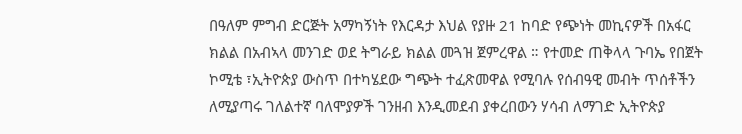በዓለም ምግብ ድርጅት አማካኝነት የእርዳታ እህል የያዙ 21 ከባድ የጭነት መኪናዎች በአፋር ክልል በአብኣላ መንገድ ወደ ትግራይ ክልል መጓዝ ጀምረዋል ። የተመድ ጠቅላላ ጉባኤ የበጀት ኮሚቴ ፣ኢትዮጵያ ውስጥ በተካሄደው ግጭት ተፈጽመዋል የሚባሉ የሰብዓዊ መብት ጥሰቶችን ለሚያጣሩ ገለልተኛ ባለሞያዎች ገንዘብ እንዲመደብ ያቀረበውን ሃሳብ ለማገድ ኢትዮጵያ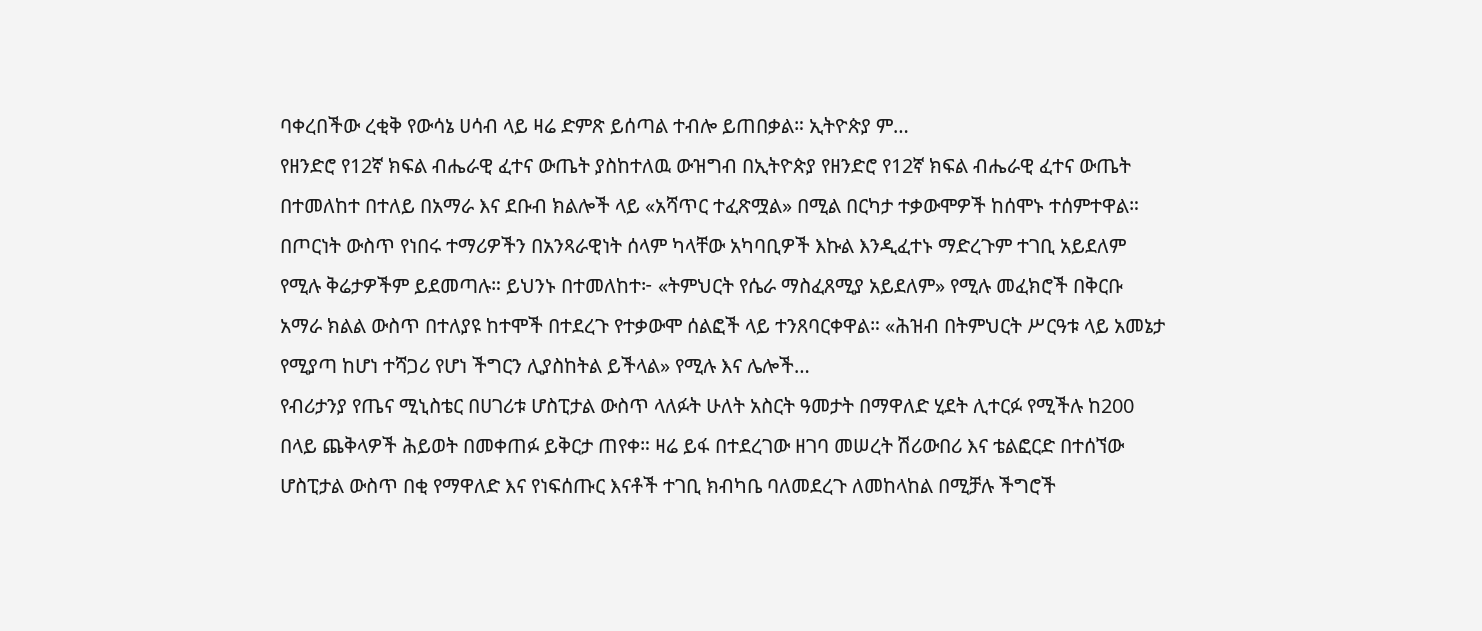ባቀረበችው ረቂቅ የውሳኔ ሀሳብ ላይ ዛሬ ድምጽ ይሰጣል ተብሎ ይጠበቃል። ኢትዮጵያ ም…
የዘንድሮ የ12ኛ ክፍል ብሔራዊ ፈተና ውጤት ያስከተለዉ ውዝግብ በኢትዮጵያ የዘንድሮ የ12ኛ ክፍል ብሔራዊ ፈተና ውጤት በተመለከተ በተለይ በአማራ እና ደቡብ ክልሎች ላይ «አሻጥር ተፈጽሟል» በሚል በርካታ ተቃውሞዎች ከሰሞኑ ተሰምተዋል። በጦርነት ውስጥ የነበሩ ተማሪዎችን በአንጻራዊነት ሰላም ካላቸው አካባቢዎች እኩል እንዲፈተኑ ማድረጉም ተገቢ አይደለም የሚሉ ቅሬታዎችም ይደመጣሉ። ይህንኑ በተመለከተ፦ «ትምህርት የሴራ ማስፈጸሚያ አይደለም» የሚሉ መፈክሮች በቅርቡ አማራ ክልል ውስጥ በተለያዩ ከተሞች በተደረጉ የተቃውሞ ሰልፎች ላይ ተንጸባርቀዋል። «ሕዝብ በትምህርት ሥርዓቱ ላይ አመኔታ የሚያጣ ከሆነ ተሻጋሪ የሆነ ችግርን ሊያስከትል ይችላል» የሚሉ እና ሌሎች…
የብሪታንያ የጤና ሚኒስቴር በሀገሪቱ ሆስፒታል ውስጥ ላለፉት ሁለት አስርት ዓመታት በማዋለድ ሂደት ሊተርፉ የሚችሉ ከ200 በላይ ጨቅላዎች ሕይወት በመቀጠፉ ይቅርታ ጠየቀ። ዛሬ ይፋ በተደረገው ዘገባ መሠረት ሽሪውበሪ እና ቴልፎርድ በተሰኘው ሆስፒታል ውስጥ በቂ የማዋለድ እና የነፍሰጡር እናቶች ተገቢ ክብካቤ ባለመደረጉ ለመከላከል በሚቻሉ ችግሮች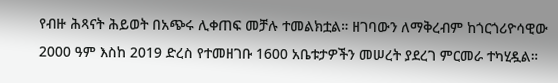የብዙ ሕጻናት ሕይወት በአጭሩ ሊቀጠፍ መቻሉ ተመልክቷል። ዘገባውን ለማቅረብም ከጎርጎሪዮሳዊው 2000 ዓም እስከ 2019 ድረስ የተመዘገቡ 1600 አቤቱታዎችን መሠረት ያደረገ ምርመራ ተካሂዷል።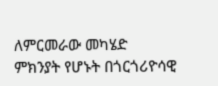ለምርመራው መካሄድ ምክንያት የሆኑት በጎርጎሪዮሳዊ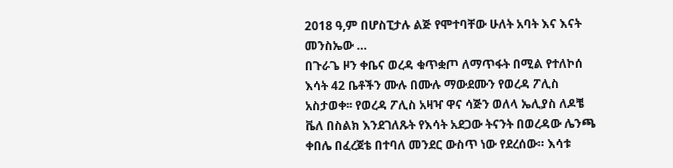2018 ዓ,ም በሆስፒታሉ ልጅ የሞተባቸው ሁለት አባት እና እናት መንስኤው …
በጉራጌ ዞን ቀቤና ወረዳ ቁጥቋጦ ለማጥፋት በሚል የተለኮሰ እሳት 42 ቤቶችን ሙሉ በሙሉ ማውደሙን የወረዳ ፖሊስ አስታወቀ፡፡ የወረዳ ፖሊስ አዛዣ ዋና ሳጅን ወለላ ኤሊያስ ለዶቼ ቬለ በስልክ እንደገለጹት የእሳት አደጋው ትናንት በወረዳው ሌንጫ ቀበሌ በፈረጀቴ በተባለ መንደር ውስጥ ነው የደረሰው። እሳቱ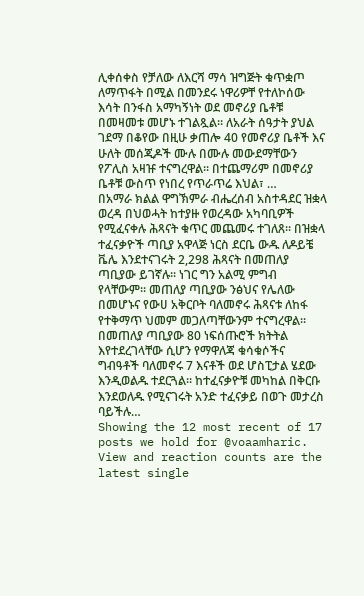ሊቀሰቀስ የቻለው ለእርሻ ማሳ ዝግጅት ቁጥቋጦ ለማጥፋት በሚል በመንደሩ ነዋሪዎቸ የተለኮሰው እሳት በንፋስ አማካኝነት ወደ መኖሪያ ቤቶቹ በመዛመቱ መሆኑ ተገልጿል። ለአራት ሰዓታት ያህል ገደማ በቆየው በዚሁ ቃጠሎ 40 የመኖሪያ ቤቶች እና ሁለት መሰጂዶች ሙሉ በሙሉ መውደማቸውን የፖሊስ አዛዡ ተናግረዋል። በተጨማሪም በመኖሪያ ቤቶቹ ውስጥ የነበረ የጥራጥሬ እህል፣ …
በአማራ ክልል ዋግኽምራ ብሔረሰብ አስተዳደር ዝቋላ ወረዳ በህወሓት ከተያዙ የወረዳው አካባቢዎች የሚፈናቀሉ ሕጻናት ቁጥር መጨመሩ ተገለጸ። በዝቋላ ተፈናቃዮች ጣቢያ አዋላጅ ነርስ ደርቤ ውዱ ለዶይቼ ቬሌ እንደተናገሩት 2,298 ሕጻናት በመጠለያ ጣቢያው ይገኛሉ። ነገር ግን አልሚ ምግብ የላቸውም። መጠለያ ጣቢያው ንፅህና የሌለው በመሆኑና የውሀ አቅርቦት ባለመኖሩ ሕጻናቱ ለከፋ የተቅማጥ ህመም መጋለጣቸውንም ተናግረዋል። በመጠለያ ጣቢያው 80 ነፍሰጡሮች ክትትል እየተደረገላቸው ሲሆን የማዋለጃ ቁሳቁሶችና ግብዓቶች ባለመኖሩ 7 እናቶች ወደ ሆስፒታል ሄደው እንዲወልዱ ተደርጓል። ከተፈናቃዮቹ መካከል በቅርቡ እንደወለዱ የሚናገሩት አንድ ተፈናቃይ በወጉ መታረስ ባይችሉ…
Showing the 12 most recent of 17 posts we hold for @voaamharic. View and reaction counts are the latest single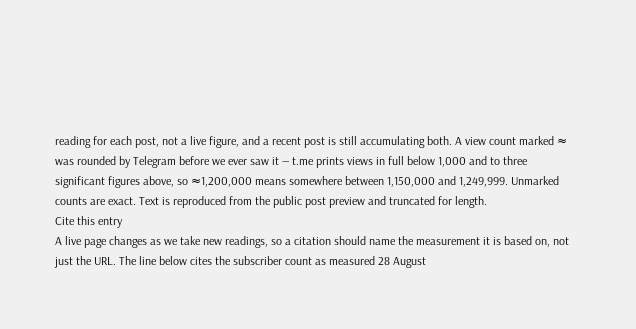reading for each post, not a live figure, and a recent post is still accumulating both. A view count marked ≈ was rounded by Telegram before we ever saw it — t.me prints views in full below 1,000 and to three significant figures above, so ≈1,200,000 means somewhere between 1,150,000 and 1,249,999. Unmarked counts are exact. Text is reproduced from the public post preview and truncated for length.
Cite this entry
A live page changes as we take new readings, so a citation should name the measurement it is based on, not just the URL. The line below cites the subscriber count as measured 28 August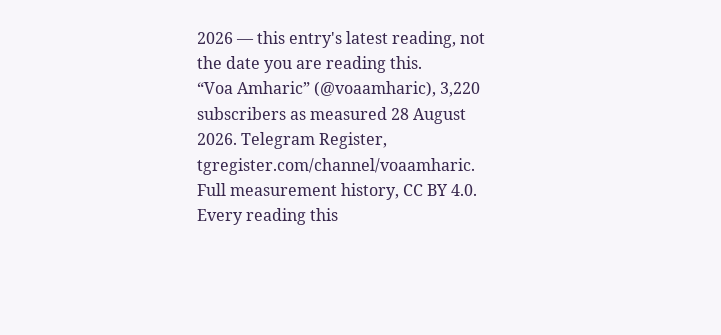2026 — this entry's latest reading, not the date you are reading this.
“Voa Amharic” (@voaamharic), 3,220 subscribers as measured 28 August 2026. Telegram Register, tgregister.com/channel/voaamharic.
Full measurement history, CC BY 4.0. Every reading this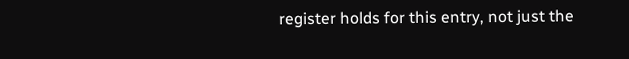register holds for this entry, not just the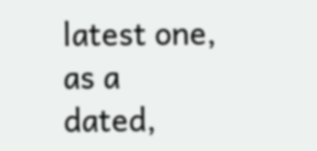latest one, as a dated,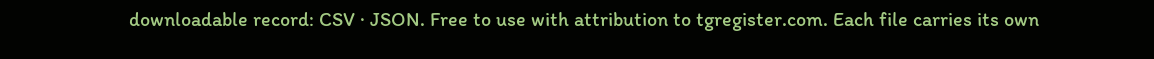downloadable record: CSV · JSON. Free to use with attribution to tgregister.com. Each file carries its own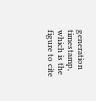generation timestamp, which is the figure to cite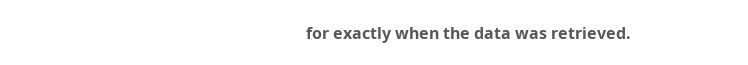for exactly when the data was retrieved.